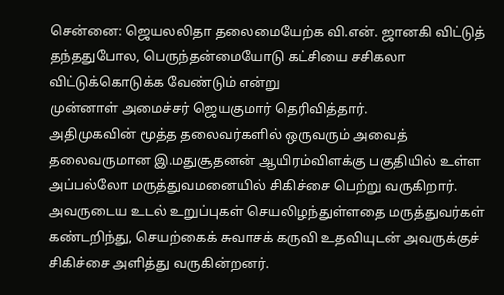சென்னை: ஜெயலலிதா தலைமையேற்க வி.என். ஜானகி விட்டுத் தந்ததுபோல, பெருந்தன்மையோடு கட்சியை சசிகலா விட்டுக்கொடுக்க வேண்டும் என்று
முன்னாள் அமைச்சர் ஜெயகுமார் தெரிவித்தார்.
அதிமுகவின் மூத்த தலைவர்களில் ஒருவரும் அவைத் தலைவருமான இ.மதுசூதனன் ஆயிரம்விளக்கு பகுதியில் உள்ள அப்பல்லோ மருத்துவமனையில் சிகிச்சை பெற்று வருகிறார். அவருடைய உடல் உறுப்புகள் செயலிழந்துள்ளதை மருத்துவர்கள் கண்டறிந்து, செயற்கைக் சுவாசக் கருவி உதவியுடன் அவருக்குச் சிகிச்சை அளித்து வருகின்றனர்.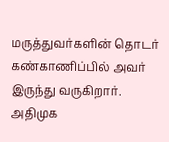மருத்துவர்களின் தொடர் கண்காணிப்பில் அவர் இருந்து வருகிறார்.
அதிமுக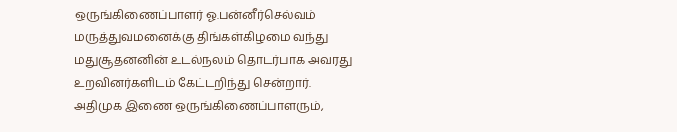ஒருங்கிணைப்பாளர் ஓ.பன்னீர்செல்வம் மருத்துவமனைக்கு திங்கள்கிழமை வந்து மதுசூதனனின் உடல்நலம் தொடர்பாக அவரது உறவினர்களிடம் கேட்டறிந்து சென்றார்.
அதிமுக இணை ஒருங்கிணைப்பாளரும்,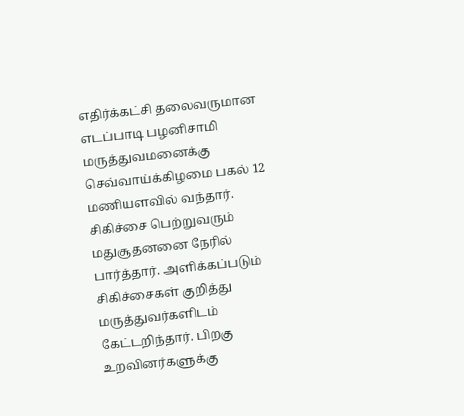எதிர்க்கட்சி தலைவருமான எடப்பாடி பழனிசாமி மருத்துவமனைக்கு செவ்வாய்க்கிழமை பகல் 12 மணியளவில் வந்தார். சிகிச்சை பெற்றுவரும் மதுசூதனனை நேரில் பார்த்தார். அளிக்கப்படும் சிகிச்சைகள் குறித்து மருத்துவர்களிடம் கேட்டறிந்தார். பிறகு உறவினர்களுக்கு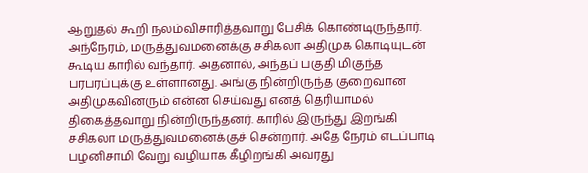ஆறுதல் கூறி நலம்விசாரித்தவாறு பேசிக் கொண்டிருந்தார்.
அந்நேரம், மருத்துவமனைக்கு சசிகலா அதிமுக கொடியுடன் கூடிய காரில் வந்தார். அதனால், அந்தப் பகுதி மிகுந்த பரபரப்புக்கு உள்ளானது. அங்கு நின்றிருந்த குறைவான அதிமுகவினரும் என்ன செய்வது எனத் தெரியாமல் திகைத்தவாறு நின்றிருந்தனர். காரில் இருந்து இறங்கி சசிகலா மருத்துவமனைக்குச் சென்றார். அதே நேரம் எடப்பாடி பழனிசாமி வேறு வழியாக கீழிறங்கி அவரது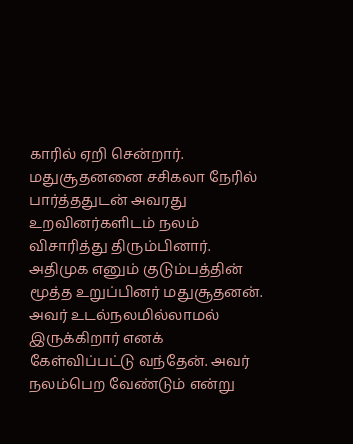காரில் ஏறி சென்றார்.
மதுசூதனனை சசிகலா நேரில் பார்த்ததுடன் அவரது உறவினர்களிடம் நலம் விசாரித்து திரும்பினார்.
அதிமுக எனும் குடும்பத்தின் மூத்த உறுப்பினர் மதுசூதனன். அவர் உடல்நலமில்லாமல் இருக்கிறார் எனக் கேள்விப்பட்டு வந்தேன். அவர் நலம்பெற வேண்டும் என்று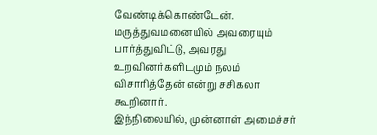வேண்டிக்கொண்டேன். மருத்துவமனையில் அவரையும் பார்த்துவிட்டு, அவரது உறவினர்களிடமும் நலம் விசாரித்தேன் என்று சசிகலா கூறினார்.
இந்நிலையில், முன்னாள் அமைச்சர்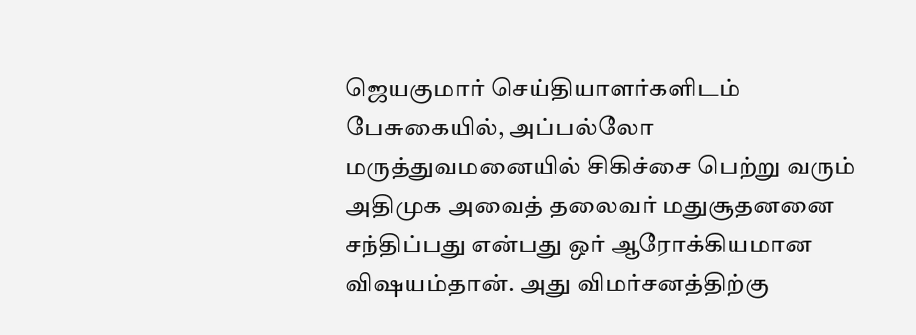ஜெயகுமார் செய்தியாளர்களிடம் பேசுகையில், அப்பல்லோ மருத்துவமனையில் சிகிச்சை பெற்று வரும் அதிமுக அவைத் தலைவர் மதுசூதனனை சந்திப்பது என்பது ஒர் ஆரோக்கியமான விஷயம்தான். அது விமர்சனத்திற்கு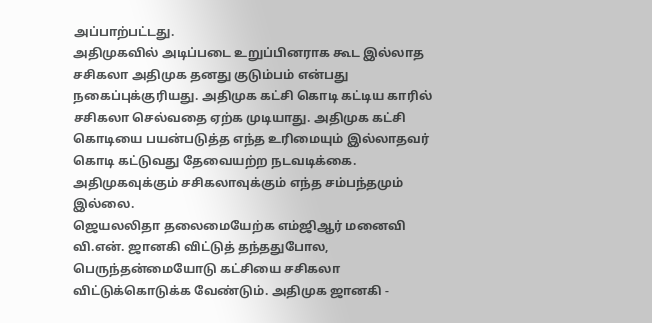அப்பாற்பட்டது.
அதிமுகவில் அடிப்படை உறுப்பினராக கூட இல்லாத சசிகலா அதிமுக தனது குடும்பம் என்பது நகைப்புக்குரியது. அதிமுக கட்சி கொடி கட்டிய காரில் சசிகலா செல்வதை ஏற்க முடியாது. அதிமுக கட்சி கொடியை பயன்படுத்த எந்த உரிமையும் இல்லாதவர் கொடி கட்டுவது தேவையற்ற நடவடிக்கை. அதிமுகவுக்கும் சசிகலாவுக்கும் எந்த சம்பந்தமும் இல்லை.
ஜெயலலிதா தலைமையேற்க எம்ஜிஆர் மனைவி வி.என். ஜானகி விட்டுத் தந்ததுபோல, பெருந்தன்மையோடு கட்சியை சசிகலா விட்டுக்கொடுக்க வேண்டும். அதிமுக ஜானகி -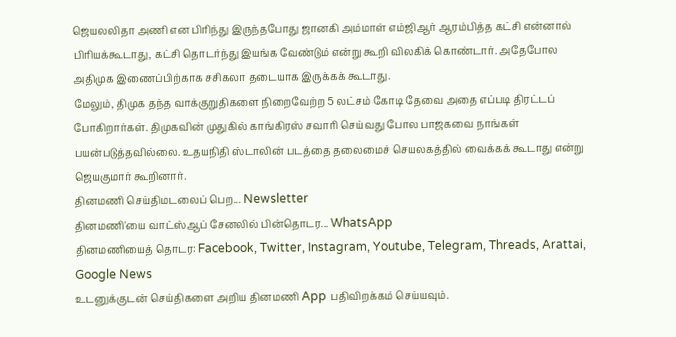ஜெயலலிதா அணி என பிரிந்து இருந்தபோது ஜானகி அம்மாள் எம்ஜிஆர் ஆரம்பித்த கட்சி என்னால் பிரியக்கூடாது, கட்சி தொடர்ந்து இயங்க வேண்டும் என்று கூறி விலகிக் கொண்டார். அதேபோல அதிமுக இணைப்பிற்காக சசிகலா தடையாக இருக்கக் கூடாது.
மேலும், திமுக தந்த வாக்குறுதிகளை நிறைவேற்ற 5 லட்சம் கோடி தேவை அதை எப்படி திரட்டப் போகிறார்கள். திமுகவின் முதுகில் காங்கிரஸ் சவாரி செய்வது போல பாஜகவை நாங்கள் பயன்படுத்தவில்லை. உதயநிதி ஸ்டாலின் படத்தை தலைமைச் செயலகத்தில் வைக்கக் கூடாது என்று ஜெயகுமார் கூறினார்.
தினமணி செய்திமடலைப் பெற... Newsletter
தினமணி'யை வாட்ஸ்ஆப் சேனலில் பின்தொடர... WhatsApp
தினமணியைத் தொடர: Facebook, Twitter, Instagram, Youtube, Telegram, Threads, Arattai, Google News
உடனுக்குடன் செய்திகளை அறிய தினமணி App பதிவிறக்கம் செய்யவும்.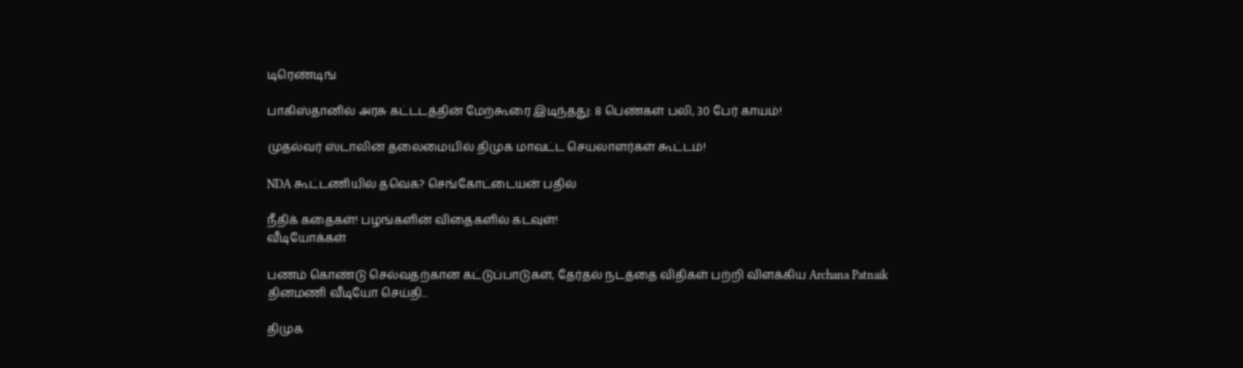டிரெண்டிங்

பாகிஸ்தானில் அரசு கட்டடத்தின் மேற்கூரை இடிந்தது: 8 பெண்கள் பலி, 30 பேர் காயம்!

முதல்வர் ஸ்டாலின் தலைமையில் திமுக மாவட்ட செயலாளர்கள் கூட்டம்!

NDA கூட்டணியில் தவெக? செங்கோட்டையன் பதில்

நீதிக் கதைகள்! பழங்களின் விதைகளில் கடவுள்!
வீடியோக்கள்

பணம் கொண்டு செல்வதற்கான கட்டுப்பாடுகள், தேர்தல் நடத்தை விதிகள் பற்றி விளக்கிய Archana Patnaik
தினமணி வீடியோ செய்தி...

திமுக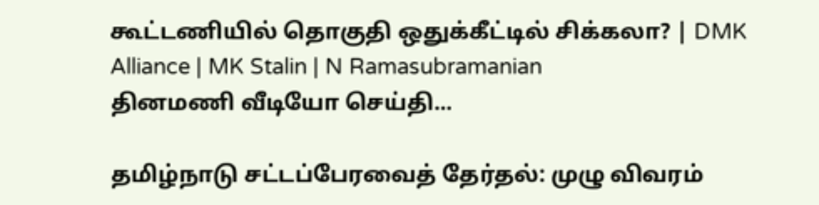கூட்டணியில் தொகுதி ஒதுக்கீட்டில் சிக்கலா? | DMK Alliance | MK Stalin | N Ramasubramanian
தினமணி வீடியோ செய்தி...

தமிழ்நாடு சட்டப்பேரவைத் தேர்தல்: முழு விவரம்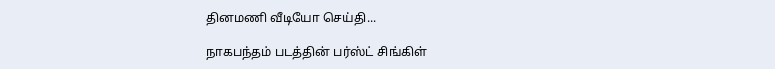தினமணி வீடியோ செய்தி...

நாகபந்தம் படத்தின் பர்ஸ்ட் சிங்கிள்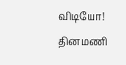விடியோ!
தினமணி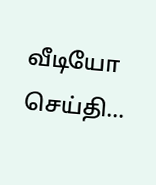வீடியோ செய்தி...